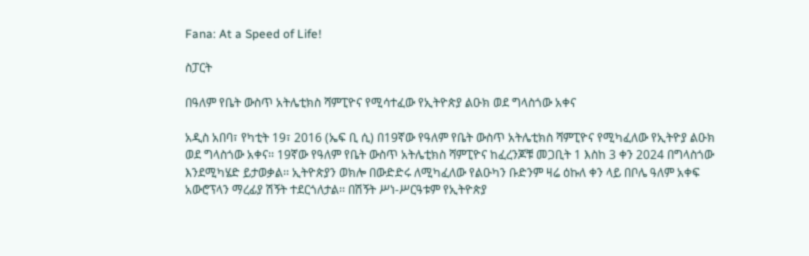Fana: At a Speed of Life!

ስፓርት

በዓለም የቤት ውስጥ አትሌቲክስ ሻምፒዮና የሚሳተፈው የኢትዮጵያ ልዑክ ወደ ግላስጎው አቀና

አዲስ አበባ፣ የካቲት 19፣ 2016 (ኤፍ ቢ ሲ) በ19ኛው የዓለም የቤት ውስጥ አትሌቲክስ ሻምፒዮና የሚካፈለው የኢትዮያ ልዑክ ወደ ግላስጎው አቀና፡፡ 19ኛው የዓለም የቤት ውስጥ አትሌቲክስ ሻምፒዮና ከፈረንጆቹ መጋቢት 1 እስከ 3 ቀን 2024 በግላስጎው እንደሚካሄድ ይታወቃል፡፡ ኢትዮጵያን ወክሎ በውድድሩ ለሚካፈለው የልዑካን ቡድንም ዛሬ ዕኩለ ቀን ላይ በቦሌ ዓለም አቀፍ አውሮፕላን ማረፊያ ሽኝት ተደርጎለታል፡፡ በሽኝት ሥነ-ሥርዓቱም የኢትዮጵያ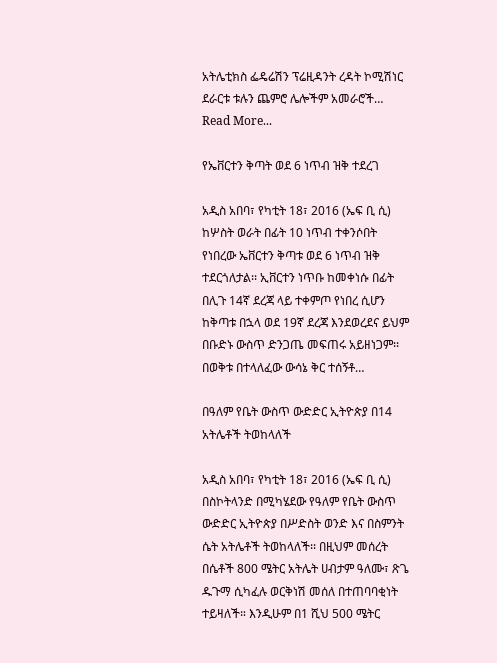አትሌቲክስ ፌዴሬሽን ፕሬዚዳንት ረዳት ኮሚሽነር ደራርቱ ቱሉን ጨምሮ ሌሎችም አመራሮች…
Read More...

የኤቨርተን ቅጣት ወደ 6 ነጥብ ዝቅ ተደረገ

አዲስ አበባ፣ የካቲት 18፣ 2016 (ኤፍ ቢ ሲ) ከሦስት ወራት በፊት 10 ነጥብ ተቀንሶበት የነበረው ኤቨርተን ቅጣቱ ወደ 6 ነጥብ ዝቅ ተደርጎለታል፡፡ ኢቨርተን ነጥቡ ከመቀነሱ በፊት በሊጉ 14ኛ ደረጃ ላይ ተቀምጦ የነበረ ሲሆን ከቅጣቱ በኋላ ወደ 19ኛ ደረጃ እንደወረደና ይህም በቡድኑ ውስጥ ድንጋጤ መፍጠሩ አይዘነጋም፡፡ በወቅቱ በተላለፈው ውሳኔ ቅር ተሰኝቶ…

በዓለም የቤት ውስጥ ውድድር ኢትዮጵያ በ14 አትሌቶች ትወከላለች

አዲስ አበባ፣ የካቲት 18፣ 2016 (ኤፍ ቢ ሲ) በስኮትላንድ በሚካሄደው የዓለም የቤት ውስጥ ውድድር ኢትዮጵያ በሥድስት ወንድ እና በስምንት ሴት አትሌቶች ትወከላለች፡፡ በዚህም መሰረት በሴቶች 800 ሜትር አትሌት ሀብታም ዓለሙ፣ ጽጌ ዱጉማ ሲካፈሉ ወርቅነሽ መሰለ በተጠባባቂነት ተይዛለች። እንዲሁም በ1 ሺህ 500 ሜትር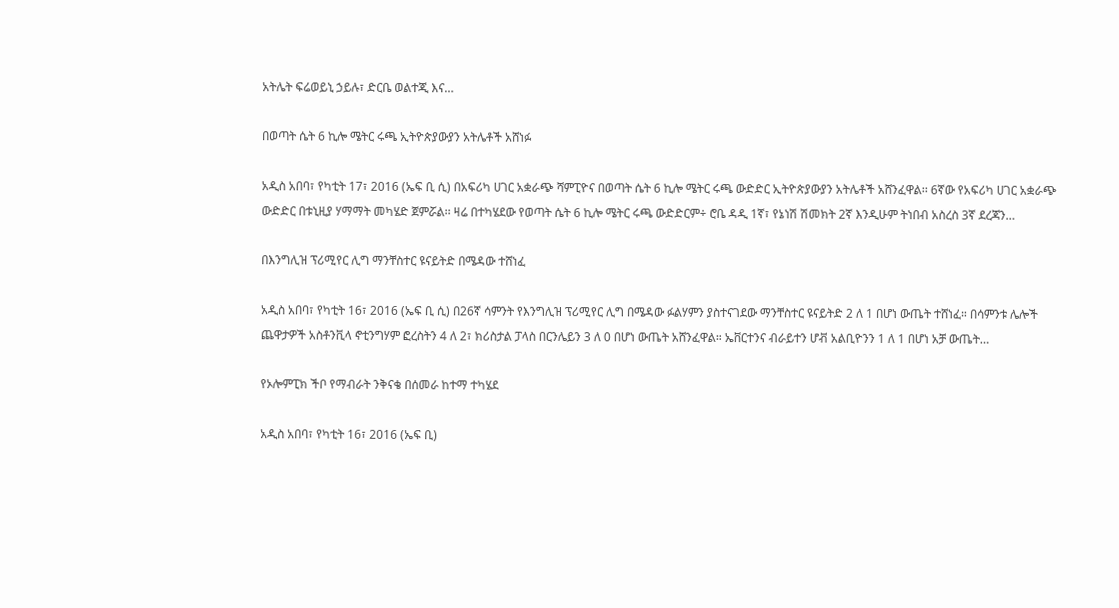አትሌት ፍሬወይኒ ኃይሉ፣ ድርቤ ወልተጂ እና…

በወጣት ሴት 6 ኪሎ ሜትር ሩጫ ኢትዮጵያውያን አትሌቶች አሸነፉ

አዲስ አበባ፣ የካቲት 17፣ 2016 (ኤፍ ቢ ሲ) በአፍሪካ ሀገር አቋራጭ ሻምፒዮና በወጣት ሴት 6 ኪሎ ሜትር ሩጫ ውድድር ኢትዮጵያውያን አትሌቶች አሸንፈዋል፡፡ 6ኛው የአፍሪካ ሀገር አቋራጭ ውድድር በቱኒዚያ ሃማማት መካሄድ ጀምሯል፡፡ ዛሬ በተካሄደው የወጣት ሴት 6 ኪሎ ሜትር ሩጫ ውድድርም÷ ሮቤ ዳዲ 1ኛ፣ የኔነሽ ሽመክት 2ኛ እንዲሁም ትነበብ አስረስ 3ኛ ደረጃን…

በእንግሊዝ ፕሪሚየር ሊግ ማንቸስተር ዩናይትድ በሜዳው ተሸነፈ

አዲስ አበባ፣ የካቲት 16፣ 2016 (ኤፍ ቢ ሲ) በ26ኛ ሳምንት የእንግሊዝ ፕሪሚየር ሊግ በሜዳው ፉልሃምን ያስተናገደው ማንቸስተር ዩናይትድ 2 ለ 1 በሆነ ውጤት ተሸነፈ። በሳምንቱ ሌሎች ጨዋታዎች አስቶንቪላ ኖቲንግሃም ፎረስትን 4 ለ 2፣ ክሪስታል ፓላስ በርንሌይን 3 ለ 0 በሆነ ውጤት አሸንፈዋል። ኤቨርተንና ብራይተን ሆቭ አልቢዮንን 1 ለ 1 በሆነ አቻ ውጤት…

የኦሎምፒክ ችቦ የማብራት ንቅናቄ በሰመራ ከተማ ተካሄደ

አዲስ አበባ፣ የካቲት 16፣ 2016 (ኤፍ ቢ)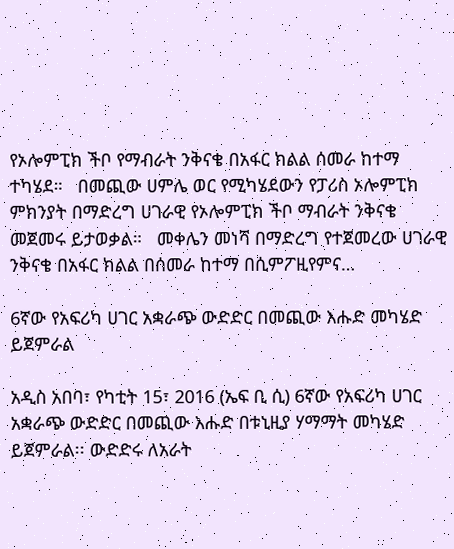የኦሎምፒክ ችቦ የማብራት ንቅናቄ በአፋር ክልል ሰመራ ከተማ ተካሄደ።   በመጪው ሀምሌ ወር የሚካሄደውን የፓሪስ ኦሎምፒክ ምክንያት በማድረግ ሀገራዊ የኦሎምፒክ ችቦ ማብራት ንቅናቄ መጀመሩ ይታወቃል።   መቀሌን መነሻ በማድረግ የተጀመረው ሀገራዊ ንቅናቄ በአፋር ክልል በሰመራ ከተማ በሲምፖዚየምና…

6ኛው የአፍሪካ ሀገር አቋራጭ ውድድር በመጪው እሑድ መካሄድ ይጀምራል

አዲስ አበባ፣ የካቲት 15፣ 2016 (ኤፍ ቢ ሲ) 6ኛው የአፍሪካ ሀገር አቋራጭ ውድድር በመጪው እሑድ በቱኒዚያ ሃማማት መካሄድ ይጀምራል፡፡ ውድድሩ ለአራት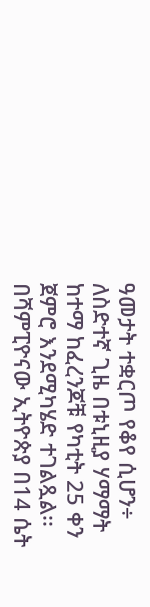ዓመታት ተቋርጦ የቆየ ሲሆን÷ ለስድተኛ ጊዜ በቱኒዚያ ሃማማት ከተማ ከፈረንጆቹ የካቲት 25 ቀን ጀምሮ እንደሚካሄድ ተገልጿል፡፡ በሻምፒዮናው ኢትዮጵያ በ14 ሴት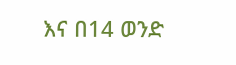እና በ14 ወንድ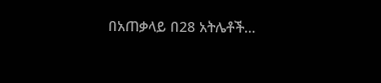በአጠቃላይ በ28 አትሌቶች…